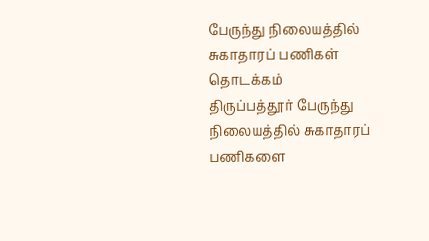பேருந்து நிலையத்தில் சுகாதாரப் பணிகள் தொடக்கம்
திருப்பத்தூர் பேருந்து நிலையத்தில் சுகாதாரப் பணிகளை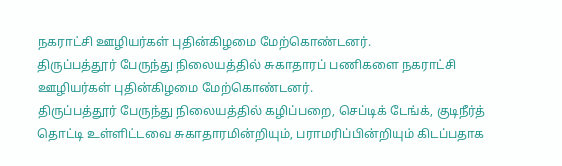நகராட்சி ஊழியர்கள் புதின்கிழமை மேற்கொண்டனர்.
திருப்பத்தூர் பேருந்து நிலையத்தில் சுகாதாரப் பணிகளை நகராட்சி ஊழியர்கள் புதின்கிழமை மேற்கொண்டனர்.
திருப்பத்தூர் பேருந்து நிலையத்தில் கழிப்பறை, செப்டிக் டேங்க், குடிநீர்த் தொட்டி உள்ளிட்டவை சுகாதாரமின்றியும், பராமரிப்பின்றியும் கிடப்பதாக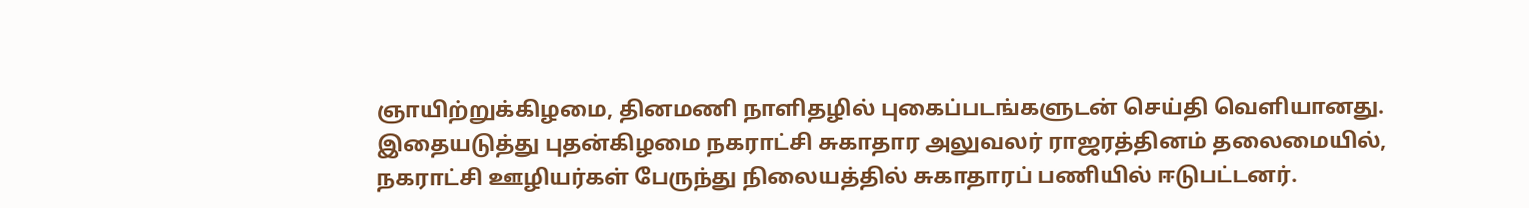ஞாயிற்றுக்கிழமை, தினமணி நாளிதழில் புகைப்படங்களுடன் செய்தி வெளியானது.
இதையடுத்து புதன்கிழமை நகராட்சி சுகாதார அலுவலர் ராஜரத்தினம் தலைமையில், நகராட்சி ஊழியர்கள் பேருந்து நிலையத்தில் சுகாதாரப் பணியில் ஈடுபட்டனர்.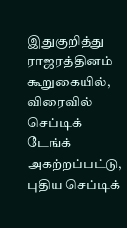இதுகுறித்து ராஜரத்தினம் கூறுகையில், விரைவில் செப்டிக் டேங்க் அகற்றப்பட்டு, புதிய செப்டிக்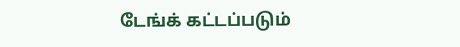டேங்க் கட்டப்படும்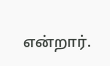என்றார்.